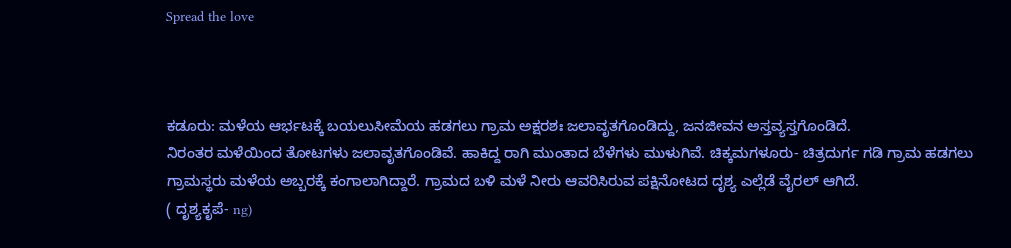Spread the love



ಕಡೂರು: ಮಳೆಯ ಆರ್ಭಟಕ್ಕೆ ಬಯಲುಸೀಮೆಯ ಹಡಗಲು ಗ್ರಾಮ ಅಕ್ಷರಶಃ ಜಲಾವೃತಗೊಂಡಿದ್ದು, ಜನಜೀವನ ಅಸ್ತವ್ಯಸ್ತಗೊಂಡಿದೆ.
ನಿರಂತರ ಮಳೆಯಿಂದ ತೋಟಗಳು ಜಲಾವೃತಗೊಂಡಿವೆ. ಹಾಕಿದ್ದ ರಾಗಿ ಮುಂತಾದ ಬೆಳೆಗಳು ಮುಳುಗಿವೆ. ಚಿಕ್ಕಮಗಳೂರು- ಚಿತ್ರದುರ್ಗ ಗಡಿ ಗ್ರಾಮ ಹಡಗಲು ಗ್ರಾಮಸ್ಥರು ಮಳೆಯ ಅಬ್ಬರಕ್ಕೆ ಕಂಗಾಲಾಗಿದ್ದಾರೆ. ಗ್ರಾಮದ ಬಳಿ ಮಳೆ ನೀರು ಆವರಿಸಿರುವ ಪಕ್ಷಿನೋಟದ ದೃಶ್ಯ ಎಲ್ಲೆಡೆ ವೈರಲ್ ಆಗಿದೆ.
( ದೃಶ್ಯಕೃಪೆ- ng)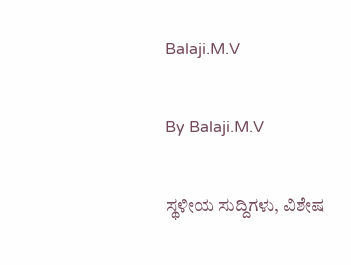Balaji.M.V

By Balaji.M.V

ಸ್ಥಳೀಯ ಸುದ್ದಿಗಳು, ವಿಶೇಷ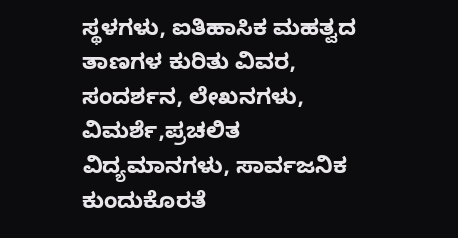ಸ್ಥಳಗಳು, ಐತಿಹಾಸಿಕ ಮಹತ್ವದ ತಾಣಗಳ ಕುರಿತು ವಿವರ, ಸಂದರ್ಶನ, ಲೇಖನಗಳು, ವಿಮರ್ಶೆ,ಪ್ರಚಲಿತ ವಿದ್ಯಮಾನಗಳು, ಸಾರ್ವಜನಿಕ ಕುಂದುಕೊರತೆ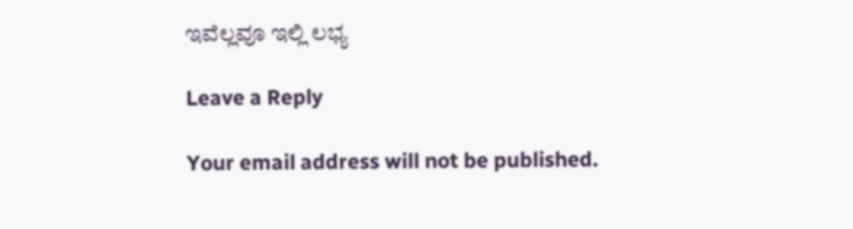ಇವೆಲ್ಲವೂ ಇಲ್ಲಿ ಲಭ್ಯ

Leave a Reply

Your email address will not be published.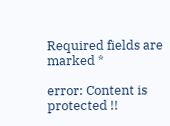Required fields are marked *

error: Content is protected !!